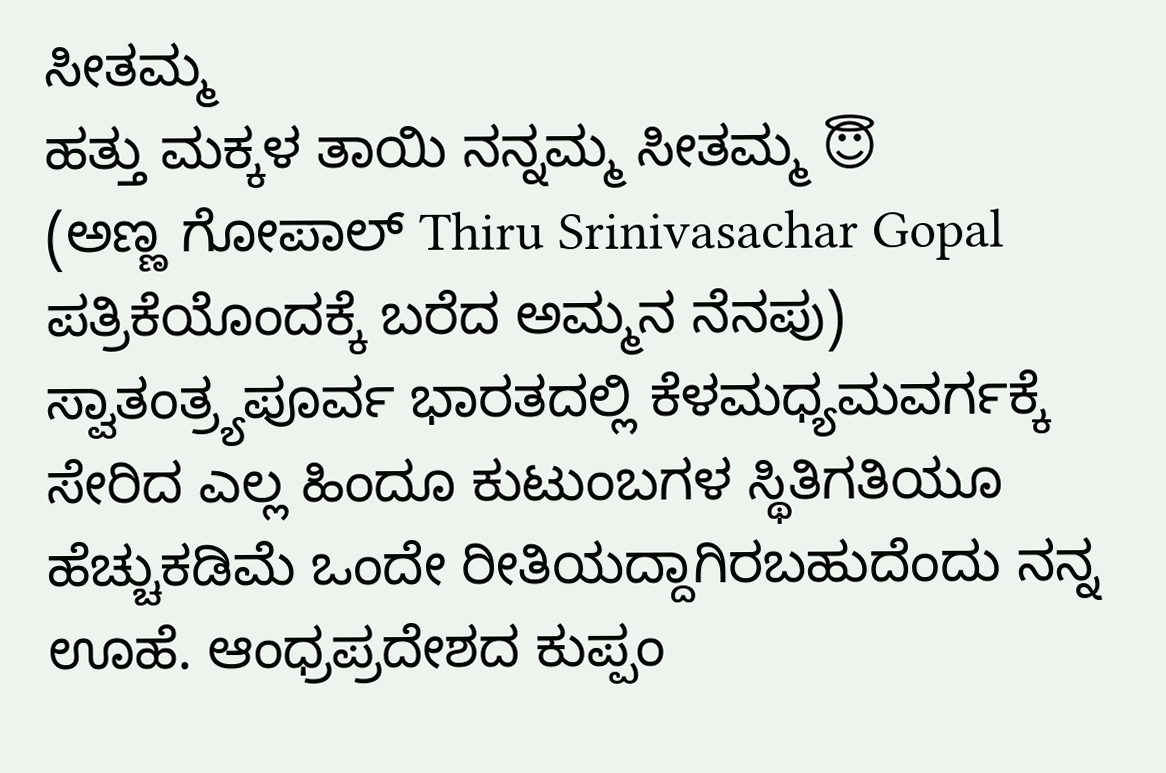ಸೀತಮ್ಮ
ಹತ್ತು ಮಕ್ಕಳ ತಾಯಿ ನನ್ನಮ್ಮ ಸೀತಮ್ಮ 😇
(ಅಣ್ಣ ಗೋಪಾಲ್ Thiru Srinivasachar Gopal ಪತ್ರಿಕೆಯೊಂದಕ್ಕೆ ಬರೆದ ಅಮ್ಮನ ನೆನಪು)
ಸ್ವಾತಂತ್ರ್ಯಪೂರ್ವ ಭಾರತದಲ್ಲಿ ಕೆಳಮಧ್ಯಮವರ್ಗಕ್ಕೆ ಸೇರಿದ ಎಲ್ಲ ಹಿಂದೂ ಕುಟುಂಬಗಳ ಸ್ಥಿತಿಗತಿಯೂ ಹೆಚ್ಚುಕಡಿಮೆ ಒಂದೇ ರೀತಿಯದ್ದಾಗಿರಬಹುದೆಂದು ನನ್ನ ಊಹೆ. ಆಂಧ್ರಪ್ರದೇಶದ ಕುಪ್ಪಂ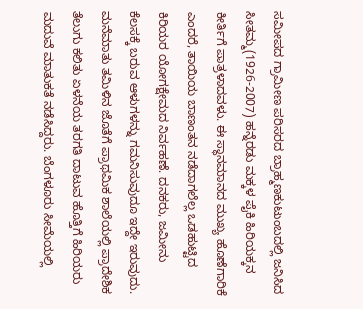ಸಮೀಪದ ಗ್ರಾಮೀಣ ಪರಿಸರದ ಬ್ರಾಹ್ಮಣಕುಟುಂಬದಲ್ಲಿ ಜನಿಸಿದ ಸೀತಮ್ಮ(1926-2007) ಹನ್ನೆರಡು ಮಕ್ಕಳ ಪೈಕಿ ಹಿರಿಯಕ್ಕನ ಕೀರ್ತಿಗೆ ಪಾತ್ರಳಾದವಳು. ಈ ಸ್ಥಾನಮಾನದ ಮುಖ್ಯ ಹೊಣೆಗಾರಿಕೆ ಎಂದರೆ, ತಾಯಿಯ ಬಾಣಂತನ ನಡೆದಾಗಲೆಲ್ಲ ಒಡಹುಟ್ಟಿದ ಕಿರಿಯರ ಯೋಗಕ್ಷೇಮದ ನಿರ್ವಹಣೆ. ದನಕರು, ಜಮೀನು ಕೆಲಸಕ್ಕೆ ಬರುವ ಆಳುಗಳನ್ನು ಗಮನಿಸುವುದೂ ಇದ್ದೇ ಇರುವುದು. ಮನೆಮಾತು ತಮಿಳಿನ ಜೊತೆಗೆ ಪ್ರಾಥಮಿಕ ಶಾಲೆಯಲ್ಲಿ ಪ್ರಾದೇಶಿಕ ತೆಲುಗು ಕಲಿತು ಏಳನೆಯ ತರಗತಿ ದಾಟುವ ಹೊತ್ತಿಗೆ ಹಿರಿಯರು ಮದುವೆ ಮಾತುಕತೆ ನಡೆಸಿದ್ದರು. ಬೆಂಗಳೂರು ಸೀಮೆಯಲ್ಲಿ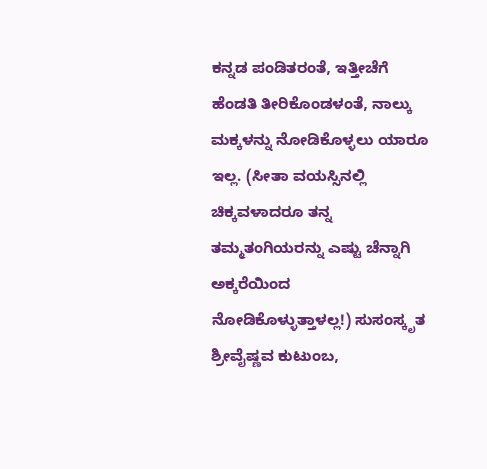ಕನ್ನಡ ಪಂಡಿತರಂತೆ, ಇತ್ತೀಚೆಗೆ ಹೆಂಡತಿ ತೀರಿಕೊಂಡಳಂತೆ, ನಾಲ್ಕು ಮಕ್ಕಳನ್ನು ನೋಡಿಕೊಳ್ಳಲು ಯಾರೂ ಇಲ್ಲ. (ಸೀತಾ ವಯಸ್ಸಿನಲ್ಲಿ ಚಿಕ್ಕವಳಾದರೂ ತನ್ನ ತಮ್ಮತಂಗಿಯರನ್ನು ಎಷ್ಟು ಚೆನ್ನಾಗಿ ಅಕ್ಕರೆಯಿಂದ ನೋಡಿಕೊಳ್ಳುತ್ತಾಳಲ್ಲ!) ಸುಸಂಸ್ಕೃತ ಶ್ರೀವೈಷ್ಣವ ಕುಟುಂಬ,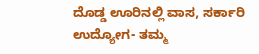ದೊಡ್ಡ ಊರಿನಲ್ಲಿ ವಾಸ, ಸರ್ಕಾರಿ ಉದ್ಯೋಗ- ತಮ್ಮ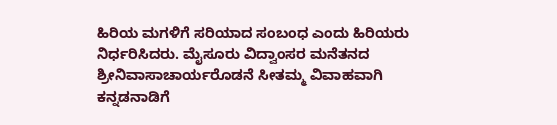ಹಿರಿಯ ಮಗಳಿಗೆ ಸರಿಯಾದ ಸಂಬಂಧ ಎಂದು ಹಿರಿಯರು ನಿರ್ಧರಿಸಿದರು. ಮೈಸೂರು ವಿದ್ವಾಂಸರ ಮನೆತನದ ಶ್ರೀನಿವಾಸಾಚಾರ್ಯರೊಡನೆ ಸೀತಮ್ಮ ವಿವಾಹವಾಗಿ ಕನ್ನಡನಾಡಿಗೆ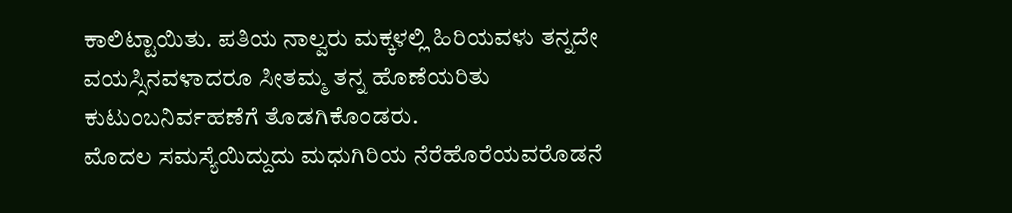ಕಾಲಿಟ್ಟಾಯಿತು. ಪತಿಯ ನಾಲ್ವರು ಮಕ್ಕಳಲ್ಲಿ ಹಿರಿಯವಳು ತನ್ನದೇ ವಯಸ್ಸಿನವಳಾದರೂ ಸೀತಮ್ಮ ತನ್ನ ಹೊಣೆಯರಿತು ಕುಟುಂಬನಿರ್ವಹಣೆಗೆ ತೊಡಗಿಕೊಂಡರು.
ಮೊದಲ ಸಮಸ್ಯೆಯಿದ್ದುದು ಮಧುಗಿರಿಯ ನೆರೆಹೊರೆಯವರೊಡನೆ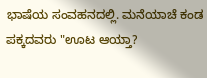ಭಾಷೆಯ ಸಂವಹನದಲ್ಲಿ. ಮನೆಯಾಚೆ ಕಂಡ ಪಕ್ಕದವರು "ಊಟ ಆಯ್ತಾ?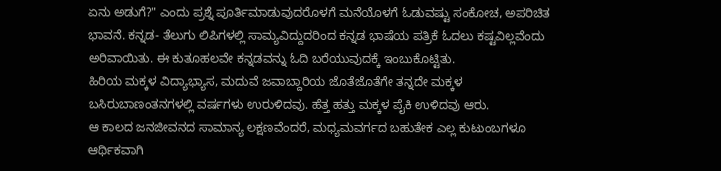ಏನು ಅಡುಗೆ?" ಎಂದು ಪ್ರಶ್ನೆ ಪೂರ್ತಿಮಾಡುವುದರೊಳಗೆ ಮನೆಯೊಳಗೆ ಓಡುವಷ್ಟು ಸಂಕೋಚ, ಅಪರಿಚಿತ ಭಾವನೆ. ಕನ್ನಡ- ತೆಲುಗು ಲಿಪಿಗಳಲ್ಲಿ ಸಾಮ್ಯವಿದ್ದುದರಿಂದ ಕನ್ನಡ ಭಾಷೆಯ ಪತ್ರಿಕೆ ಓದಲು ಕಷ್ಟವಿಲ್ಲವೆಂದು ಅರಿವಾಯಿತು. ಈ ಕುತೂಹಲವೇ ಕನ್ನಡವನ್ನು ಓದಿ ಬರೆಯುವುದಕ್ಕೆ ಇಂಬುಕೊಟ್ಟಿತು.
ಹಿರಿಯ ಮಕ್ಕಳ ವಿದ್ಯಾಭ್ಯಾಸ, ಮದುವೆ ಜವಾಬ್ದಾರಿಯ ಜೊತೆಜೊತೆಗೇ ತನ್ನದೇ ಮಕ್ಕಳ ಬಸಿರುಬಾಣಂತನಗಳಲ್ಲಿ ವರ್ಷಗಳು ಉರುಳಿದವು. ಹೆತ್ತ ಹತ್ತು ಮಕ್ಕಳ ಪೈಕಿ ಉಳಿದವು ಆರು.
ಆ ಕಾಲದ ಜನಜೀವನದ ಸಾಮಾನ್ಯ ಲಕ್ಷಣವೆಂದರೆ, ಮಧ್ಯಮವರ್ಗದ ಬಹುತೇಕ ಎಲ್ಲ ಕುಟುಂಬಗಳೂ ಆರ್ಥಿಕವಾಗಿ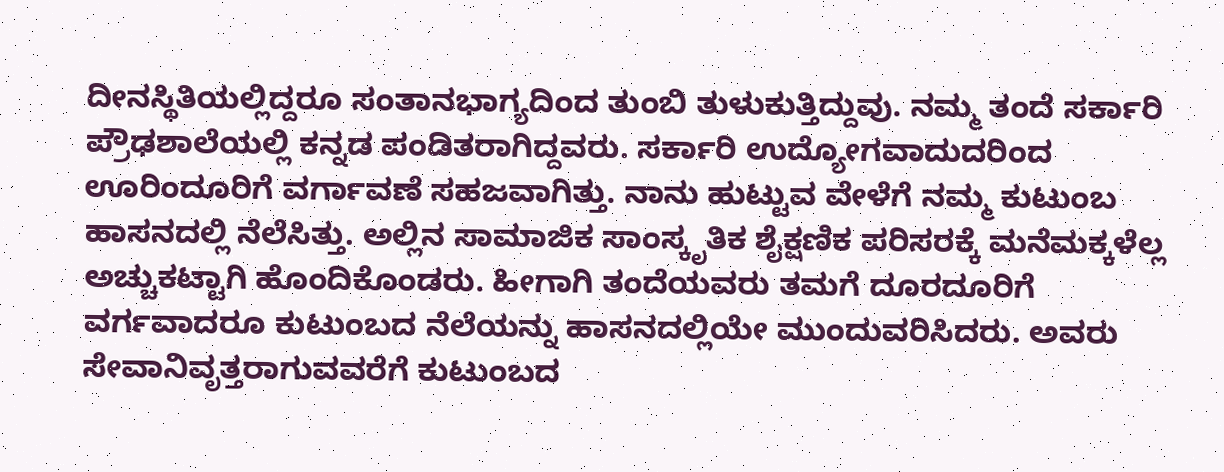ದೀನಸ್ಥಿತಿಯಲ್ಲಿದ್ದರೂ ಸಂತಾನಭಾಗ್ಯದಿಂದ ತುಂಬಿ ತುಳುಕುತ್ತಿದ್ದುವು. ನಮ್ಮ ತಂದೆ ಸರ್ಕಾರಿ ಪ್ರೌಢಶಾಲೆಯಲ್ಲಿ ಕನ್ನಡ ಪಂಡಿತರಾಗಿದ್ದವರು. ಸರ್ಕಾರಿ ಉದ್ಯೋಗವಾದುದರಿಂದ ಊರಿಂದೂರಿಗೆ ವರ್ಗಾವಣೆ ಸಹಜವಾಗಿತ್ತು. ನಾನು ಹುಟ್ಟುವ ವೇಳೆಗೆ ನಮ್ಮ ಕುಟುಂಬ ಹಾಸನದಲ್ಲಿ ನೆಲೆಸಿತ್ತು. ಅಲ್ಲಿನ ಸಾಮಾಜಿಕ ಸಾಂಸ್ಕೃತಿಕ ಶೈಕ್ಷಣಿಕ ಪರಿಸರಕ್ಕೆ ಮನೆಮಕ್ಕಳೆಲ್ಲ ಅಚ್ಚುಕಟ್ಟಾಗಿ ಹೊಂದಿಕೊಂಡರು. ಹೀಗಾಗಿ ತಂದೆಯವರು ತಮಗೆ ದೂರದೂರಿಗೆ ವರ್ಗವಾದರೂ ಕುಟುಂಬದ ನೆಲೆಯನ್ನು ಹಾಸನದಲ್ಲಿಯೇ ಮುಂದುವರಿಸಿದರು. ಅವರು ಸೇವಾನಿವೃತ್ತರಾಗುವವರೆಗೆ ಕುಟುಂಬದ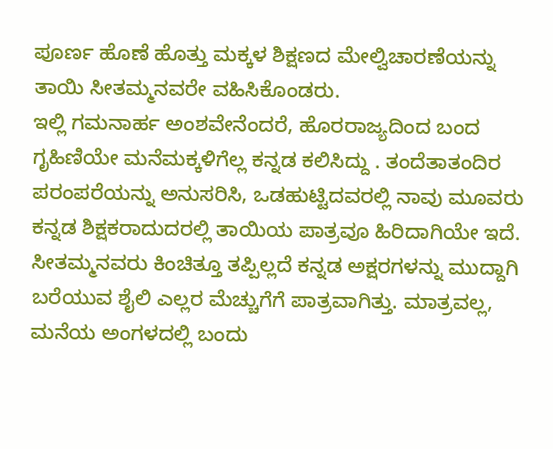ಪೂರ್ಣ ಹೊಣೆ ಹೊತ್ತು ಮಕ್ಕಳ ಶಿಕ್ಷಣದ ಮೇಲ್ವಿಚಾರಣೆಯನ್ನು ತಾಯಿ ಸೀತಮ್ಮನವರೇ ವಹಿಸಿಕೊಂಡರು.
ಇಲ್ಲಿ ಗಮನಾರ್ಹ ಅಂಶವೇನೆಂದರೆ, ಹೊರರಾಜ್ಯದಿಂದ ಬಂದ ಗೃಹಿಣಿಯೇ ಮನೆಮಕ್ಕಳಿಗೆಲ್ಲ ಕನ್ನಡ ಕಲಿಸಿದ್ದು . ತಂದೆತಾತಂದಿರ ಪರಂಪರೆಯನ್ನು ಅನುಸರಿಸಿ, ಒಡಹುಟ್ಟಿದವರಲ್ಲಿ ನಾವು ಮೂವರು ಕನ್ನಡ ಶಿಕ್ಷಕರಾದುದರಲ್ಲಿ ತಾಯಿಯ ಪಾತ್ರವೂ ಹಿರಿದಾಗಿಯೇ ಇದೆ. ಸೀತಮ್ಮನವರು ಕಿಂಚಿತ್ತೂ ತಪ್ಪಿಲ್ಲದೆ ಕನ್ನಡ ಅಕ್ಷರಗಳನ್ನು ಮುದ್ದಾಗಿ ಬರೆಯುವ ಶೈಲಿ ಎಲ್ಲರ ಮೆಚ್ಚುಗೆಗೆ ಪಾತ್ರವಾಗಿತ್ತು. ಮಾತ್ರವಲ್ಲ, ಮನೆಯ ಅಂಗಳದಲ್ಲಿ ಬಂದು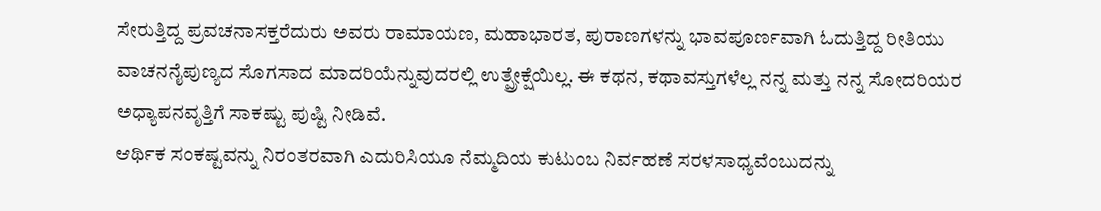ಸೇರುತ್ತಿದ್ದ ಪ್ರವಚನಾಸಕ್ತರೆದುರು ಅವರು ರಾಮಾಯಣ, ಮಹಾಭಾರತ, ಪುರಾಣಗಳನ್ನು ಭಾವಪೂರ್ಣವಾಗಿ ಓದುತ್ತಿದ್ದ ರೀತಿಯು ವಾಚನನೈಪುಣ್ಯದ ಸೊಗಸಾದ ಮಾದರಿಯೆನ್ನುವುದರಲ್ಲಿ ಉತ್ಪ್ರೇಕ್ಷೆಯಿಲ್ಲ. ಈ ಕಥನ, ಕಥಾವಸ್ತುಗಳೆಲ್ಲ ನನ್ನ ಮತ್ತು ನನ್ನ ಸೋದರಿಯರ ಅಧ್ಯಾಪನವೃತ್ತಿಗೆ ಸಾಕಷ್ಟು ಪುಷ್ಟಿ ನೀಡಿವೆ.
ಆರ್ಥಿಕ ಸಂಕಷ್ಟವನ್ನು ನಿರಂತರವಾಗಿ ಎದುರಿಸಿಯೂ ನೆಮ್ಮದಿಯ ಕುಟುಂಬ ನಿರ್ವಹಣೆ ಸರಳಸಾಧ್ಯವೆಂಬುದನ್ನು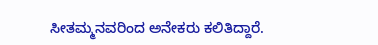ಸೀತಮ್ಮನವರಿಂದ ಅನೇಕರು ಕಲಿತಿದ್ದಾರೆ.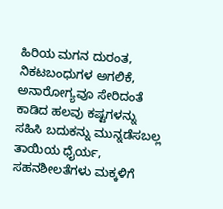ಹಿರಿಯ ಮಗನ ದುರಂತ, ನಿಕಟಬಂಧುಗಳ ಅಗಲಿಕೆ, ಅನಾರೋಗ್ಯವೂ ಸೇರಿದಂತೆ ಕಾಡಿದ ಹಲವು ಕಷ್ಟಗಳನ್ನು ಸಹಿಸಿ ಬದುಕನ್ನು ಮುನ್ನಡೆಸಬಲ್ಲ ತಾಯಿಯ ಧೈರ್ಯ, ಸಹನಶೀಲತೆಗಳು ಮಕ್ಕಳಿಗೆ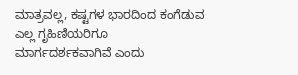ಮಾತ್ರವಲ್ಲ, ಕಷ್ಟಗಳ ಭಾರದಿಂದ ಕಂಗೆಡುವ ಎಲ್ಲ ಗೃಹಿಣಿಯರಿಗೂ ಮಾರ್ಗದರ್ಶಕವಾಗಿವೆ ಎಂದು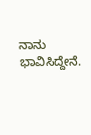ನಾನು ಭಾವಿಸಿದ್ದೇನೆ.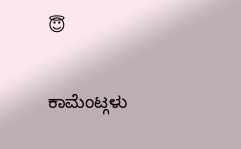😇

ಕಾಮೆಂಟ್ಗಳು